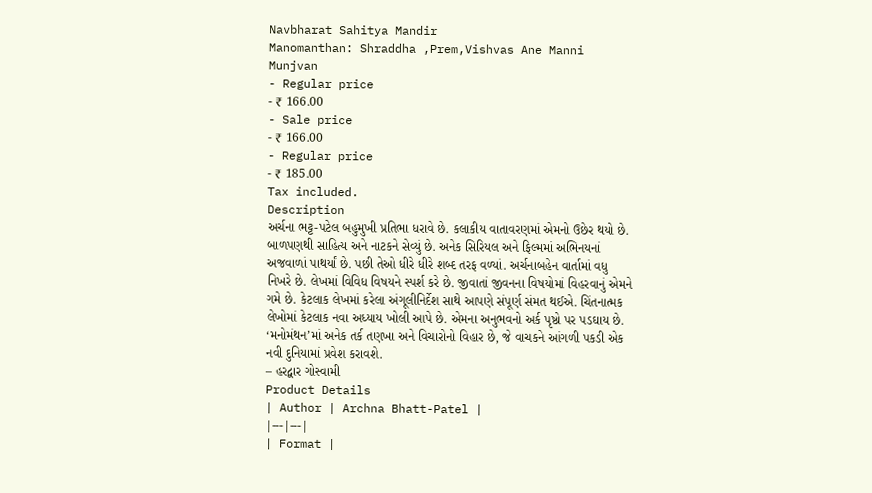Navbharat Sahitya Mandir
Manomanthan: Shraddha ,Prem,Vishvas Ane Manni Munjvan
- Regular price
- ₹ 166.00
- Sale price
- ₹ 166.00
- Regular price
- ₹ 185.00
Tax included.
Description
અર્ચના ભટ્ટ-પટેલ બહુમુખી પ્રતિભા ધરાવે છે. કલાકીય વાતાવરણમાં એમનો ઉછેર થયો છે. બાળપણથી સાહિત્ય અને નાટકને સેવ્યું છે. અનેક સિરિયલ અને ફિલ્મમાં અભિનયનાં અજવાળાં પાથર્યાં છે. પછી તેઓ ધીરે ધીરે શબ્દ તરફ વળ્યાં. અર્ચનાબહેન વાર્તામાં વધુ નિખરે છે. લેખમાં વિવિધ વિષયને સ્પર્શ કરે છે. જીવાતાં જીવનના વિષયોમાં વિહરવાનું એમને ગમે છે. કેટલાક લેખમાં કરેલા અંગૂલીનિર્દેશ સાથે આપણે સંપૂર્ણ સંમત થઈએ. ચિંતનાત્મક લેખોમાં કેટલાક નવા અધ્યાય ખોલી આપે છે. એમના અનુભવનો અર્ક પૃષ્ઠો પર પડઘાય છે. ‘મનોમંથન’માં અનેક તર્ક તણખા અને વિચારોનો વિહાર છે, જે વાચકને આંગળી પકડી એક નવી દુનિયામાં પ્રવેશ કરાવશે.
– હરદ્વાર ગોસ્વામી
Product Details
| Author | Archna Bhatt-Patel |
|---|---|
| Format |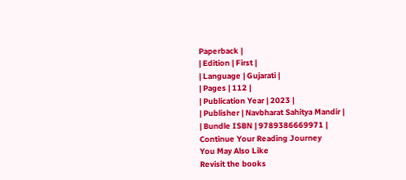Paperback |
| Edition | First |
| Language | Gujarati |
| Pages | 112 |
| Publication Year | 2023 |
| Publisher | Navbharat Sahitya Mandir |
| Bundle ISBN | 9789386669971 |
Continue Your Reading Journey
You May Also Like
Revisit the books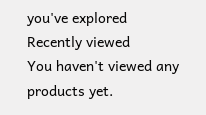you've explored
Recently viewed
You haven't viewed any products yet.